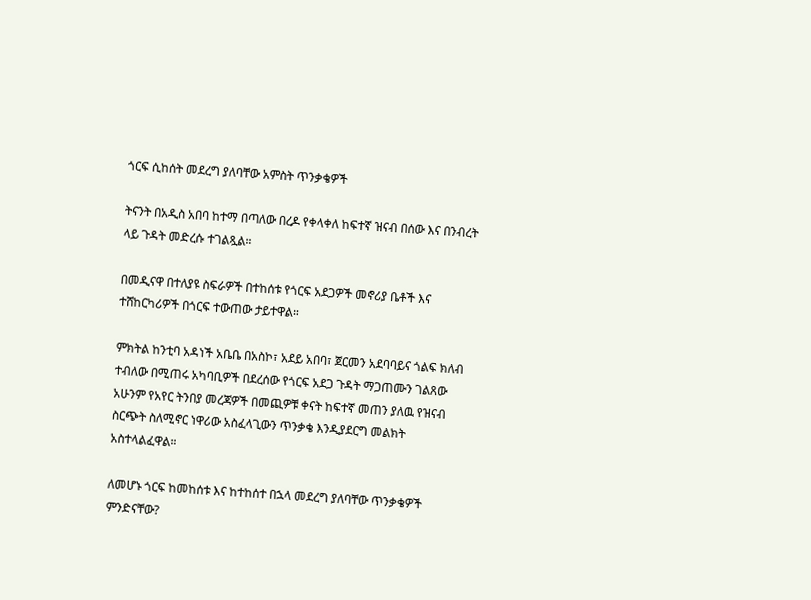ጎርፍ ሲከሰት መደረግ ያለባቸው አምስት ጥንቃቄዎች

ትናንት በአዲስ አበባ ከተማ በጣለው በረዶ የቀላቀለ ከፍተኛ ዝናብ በሰው እና በንብረት ላይ ጉዳት መድረሱ ተገልጿል።

በመዲናዋ በተለያዩ ስፍራዎች በተከሰቱ የጎርፍ አደጋዎች መኖሪያ ቤቶች እና ተሸከርካሪዎች በጎርፍ ተውጠው ታይተዋል።

ምክትል ከንቲባ አዳነች አቤቤ በአስኮ፣ አደይ አበባ፣ ጀርመን አደባባይና ጎልፍ ክለብ ተብለው በሚጠሩ አካባቢዎች በደረሰው የጎርፍ አደጋ ጉዳት ማጋጠሙን ገልጸው አሁንም የአየር ትንበያ መረጃዎች በመጪዎቹ ቀናት ከፍተኛ መጠን ያለዉ የዝናብ ስርጭት ስለሚኖር ነዋሪው አስፈላጊውን ጥንቃቄ እንዲያደርግ መልክት አስተላልፈዋል።

ለመሆኑ ጎርፍ ከመከሰቱ እና ከተከሰተ በኋላ መደረግ ያለባቸው ጥንቃቄዎች ምንድናቸው?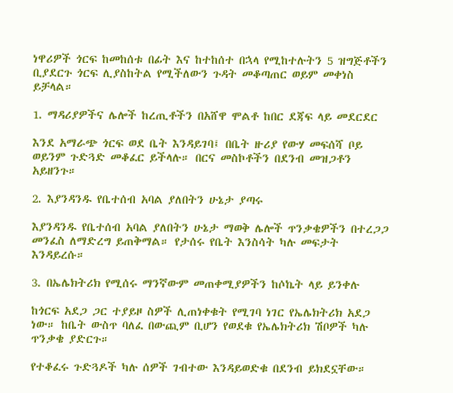ነዋሪዎች ጎርፍ ከመከሰቱ በፊት እና ከተከሰተ በኋላ የሚከተሉትን 5 ዝግጅቶችን ቢያደርጉ ጎርፍ ሊያስከትል የሚችለውን ጉዳት መቆጣጠር ወይም መቀነስ ይቻላል።

1. ማዳሪያዎችና ሌሎች ከረጢቶችን በአሸዋ ሞልቶ ከበር ደጃፍ ላይ መደርደር

እንደ አማራጭ ጎርፍ ወደ ቤት እንዳይገባ፤ በቤት ዙሪያ የውሃ መፍሰሻ ቦይ ወይንም ጉድጓድ መቆፈር ይችላሉ። በርና መስኮቶችን በደንብ መዝጋቶን አይዘንጉ።

2. እያንዳንዱ የቤተሰብ አባል ያለበትን ሁኔታ ያጣሩ

እያንዳንዱ የቤተሰብ አባል ያለበትን ሁኔታ ማወቅ ሌሎች ጥንቃቄዎችን በተረጋጋ መንፈስ ለማድረግ ይጠቅማል። የታሰሩ የቤት እንስሳት ካሉ መፍታት እንዳይረሱ።

3. በኤሌክትሪክ የሚሰሩ ማንኛውም መጠቀሚያዎችን ከሶኬት ላይ ይንቀሉ

ከጎርፍ አደጋ ጋር ተያይዞ ስዎች ሊጠነቀቁት የሚገባ ነገር የኤሌክትሪክ አደጋ ነው። ከቤት ውስጥ ባለፈ በውጪም ቢሆን የወደቁ የኤሌክትሪክ ሽቦዎች ካሉ ጥንቃቄ ያድርጉ።

የተቆፈሩ ጉድጓዶች ካሉ ሰዎች ገብተው እንዳይወድቁ በደንብ ይክደኗቸው።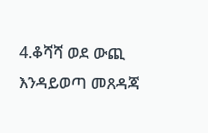4.ቆሻሻ ወደ ውጪ እንዳይወጣ መጸዳጃ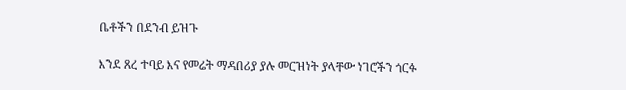ቤቶችን በደንብ ይዝጉ

እንደ ጸረ ተባይ እና የመሬት ማዳበሪያ ያሉ መርዝነት ያላቸው ነገሮችን ጎርፉ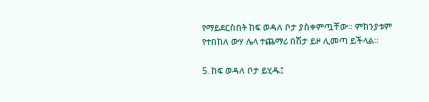የማይደርስበት ከፍ ወዳለ ቦታ ያስቀምጧቸው። ምክንያቱም የተበከለ ውሃ ሌላ ተጨማሪ በሽታ ይዞ ሊመጣ ይችላል።

5. ከፍ ወዳለ ቦታ ይሂዱ፤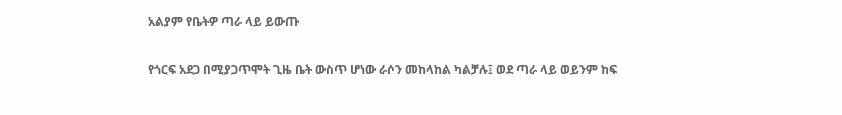አልያም የቤትዎ ጣራ ላይ ይውጡ

የጎርፍ አደጋ በሚያጋጥሞት ጊዜ ቤት ውስጥ ሆነው ራሶን መከላከል ካልቻሉ፤ ወደ ጣራ ላይ ወይንም ከፍ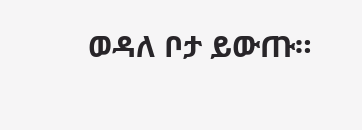ወዳለ ቦታ ይውጡ።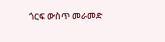ጎርፍ ውስጥ መራመድ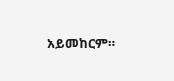አይመከርም።